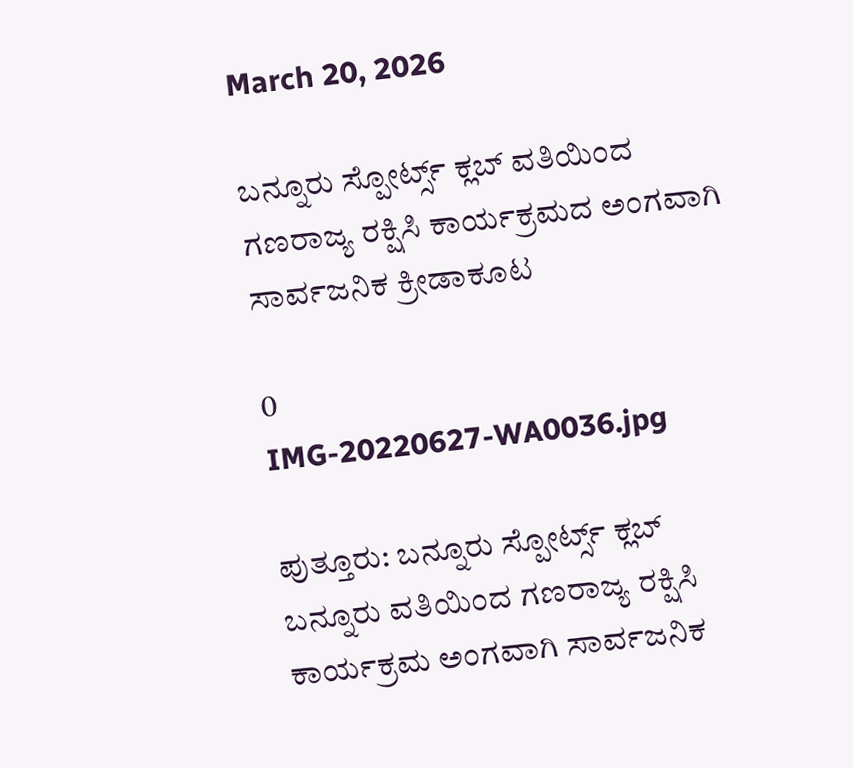March 20, 2026

ಬನ್ನೂರು ಸ್ಪೋರ್ಟ್ಸ್ ಕ್ಲಬ್ ವತಿಯಿಂದ ಗಣರಾಜ್ಯ ರಕ್ಷಿಸಿ ಕಾರ್ಯಕ್ರಮದ ಅಂಗವಾಗಿ ಸಾರ್ವಜನಿಕ ಕ್ರೀಡಾಕೂಟ

0
IMG-20220627-WA0036.jpg

ಪುತ್ತೂರು: ಬನ್ನೂರು ಸ್ಪೋರ್ಟ್ಸ್ ಕ್ಲಬ್ ಬನ್ನೂರು ವತಿಯಿಂದ ಗಣರಾಜ್ಯ ರಕ್ಷಿಸಿ ಕಾರ್ಯಕ್ರಮ ಅಂಗವಾಗಿ ಸಾರ್ವಜನಿಕ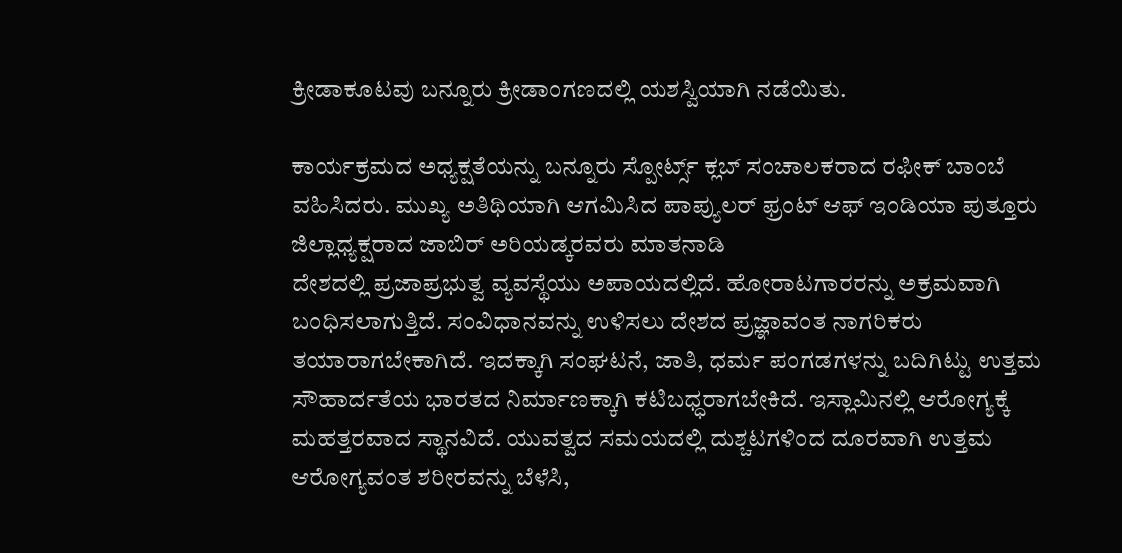ಕ್ರೀಡಾಕೂಟವು ಬನ್ನೂರು ಕ್ರೀಡಾಂಗಣದಲ್ಲಿ ಯಶಸ್ವಿಯಾಗಿ ನಡೆಯಿತು.

ಕಾರ್ಯಕ್ರಮದ ಅಧ್ಯಕ್ಷತೆಯನ್ನು ಬನ್ನೂರು ಸ್ಪೋರ್ಟ್ಸ್ ಕ್ಲಬ್ ಸಂಚಾಲಕರಾದ ರಫೀಕ್ ಬಾಂಬೆ ವಹಿಸಿದರು. ಮುಖ್ಯ ಅತಿಥಿಯಾಗಿ ಆಗಮಿಸಿದ ಪಾಪ್ಯುಲರ್ ಫ್ರಂಟ್ ಆಫ್ ಇಂಡಿಯಾ ಪುತ್ತೂರು ಜಿಲ್ಲಾಧ್ಯಕ್ಷರಾದ ಜಾಬಿರ್ ಅರಿಯಡ್ಕರವರು ಮಾತನಾಡಿ
ದೇಶದಲ್ಲಿ ಪ್ರಜಾಪ್ರಭುತ್ವ ವ್ಯವಸ್ಥೆಯು ಅಪಾಯದಲ್ಲಿದೆ. ಹೋರಾಟಗಾರರನ್ನು ಅಕ್ರಮವಾಗಿ ಬಂಧಿಸಲಾಗುತ್ತಿದೆ. ಸಂವಿಧಾನವನ್ನು ಉಳಿಸಲು ದೇಶದ ಪ್ರಜ್ಞಾವಂತ ನಾಗರಿಕರು ತಯಾರಾಗಬೇಕಾಗಿದೆ. ಇದಕ್ಕಾಗಿ ಸಂಘಟನೆ, ಜಾತಿ, ಧರ್ಮ ಪಂಗಡಗಳನ್ನು ಬದಿಗಿಟ್ಟು ಉತ್ತಮ ಸೌಹಾರ್ದತೆಯ ಭಾರತದ ನಿರ್ಮಾಣಕ್ಕಾಗಿ ಕಟಿಬಧ್ಧರಾಗಬೇಕಿದೆ. ಇಸ್ಲಾಮಿನಲ್ಲಿ ಆರೋಗ್ಯಕ್ಕೆ ಮಹತ್ತರವಾದ ಸ್ಥಾನವಿದೆ. ಯುವತ್ವದ ಸಮಯದಲ್ಲಿ ದುಶ್ಚಟಗಳಿಂದ ದೂರವಾಗಿ ಉತ್ತಮ ಆರೋಗ್ಯವಂತ ಶರೀರವನ್ನು ಬೆಳೆಸಿ,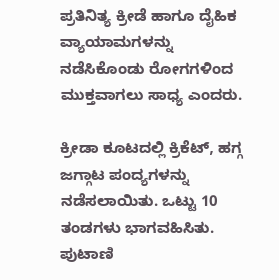ಪ್ರತಿನಿತ್ಯ ಕ್ರೀಡೆ ಹಾಗೂ ದೈಹಿಕ ವ್ಯಾಯಾಮಗಳನ್ನು ನಡೆಸಿಕೊಂಡು ರೋಗಗಳಿಂದ ಮುಕ್ತವಾಗಲು ಸಾಧ್ಯ ಎಂದರು.

ಕ್ರೀಡಾ ಕೂಟದಲ್ಲಿ ಕ್ರಿಕೆಟ್, ಹಗ್ಗ ಜಗ್ಗಾಟ ಪಂದ್ಯಗಳನ್ನು ನಡೆಸಲಾಯಿತು. ಒಟ್ಟು 10 ತಂಡಗಳು ಭಾಗವಹಿಸಿತು. ಪುಟಾಣಿ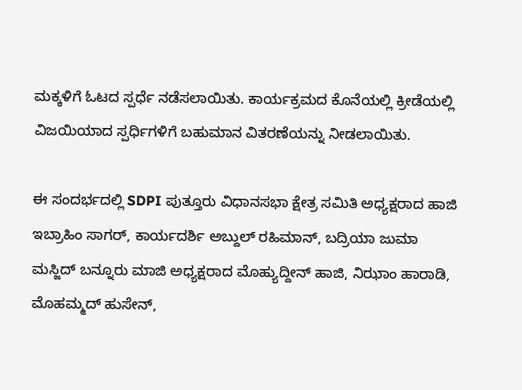ಮಕ್ಕಳಿಗೆ ಓಟದ ಸ್ಪರ್ಧೆ ನಡೆಸಲಾಯಿತು. ಕಾರ್ಯಕ್ರಮದ ಕೊನೆಯಲ್ಲಿ ಕ್ರೀಡೆಯಲ್ಲಿ ವಿಜಯಿಯಾದ ಸ್ಪರ್ಧಿಗಳಿಗೆ ಬಹುಮಾನ ವಿತರಣೆಯನ್ನು ನೀಡಲಾಯಿತು.

ಈ ಸಂದರ್ಭದಲ್ಲಿ SDPI ಪುತ್ತೂರು ವಿಧಾನಸಭಾ ಕ್ಷೇತ್ರ ಸಮಿತಿ ಅಧ್ಯಕ್ಷರಾದ ಹಾಜಿ ಇಬ್ರಾಹಿಂ ಸಾಗರ್, ಕಾರ್ಯದರ್ಶಿ ಅಬ್ದುಲ್ ರಹಿಮಾನ್, ಬದ್ರಿಯಾ ಜುಮಾ ಮಸ್ಜಿದ್ ಬನ್ನೂರು ಮಾಜಿ ಅಧ್ಯಕ್ಷರಾದ ಮೊಹ್ಯುದ್ದೀನ್ ಹಾಜಿ, ನಿಝಾಂ ಹಾರಾಡಿ, ಮೊಹಮ್ಮದ್ ಹುಸೇನ್,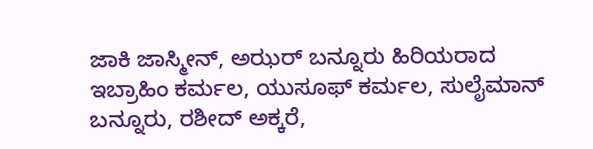ಜಾಕಿ ಜಾಸ್ಮೀನ್, ಅಝರ್ ಬನ್ನೂರು ಹಿರಿಯರಾದ ಇಬ್ರಾಹಿಂ ಕರ್ಮಲ, ಯುಸೂಫ್ ಕರ್ಮಲ, ಸುಲೈಮಾನ್ ಬನ್ನೂರು, ರಶೀದ್ ಅಕ್ಕರೆ,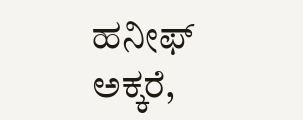ಹನೀಫ್ ಅಕ್ಕರೆ,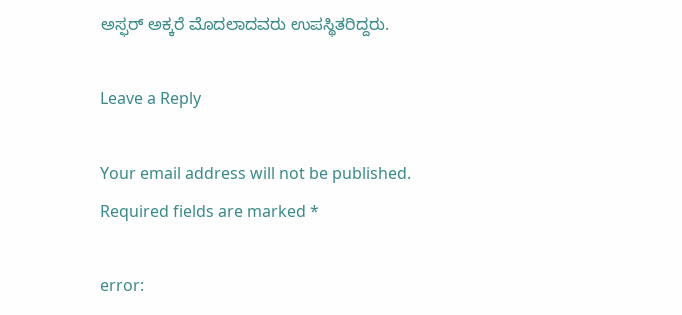ಅಸ್ಫರ್ ಅಕ್ಕರೆ ಮೊದಲಾದವರು ಉಪಸ್ಥಿತರಿದ್ದರು.

Leave a Reply

Your email address will not be published. Required fields are marked *

error: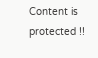Content is protected !!